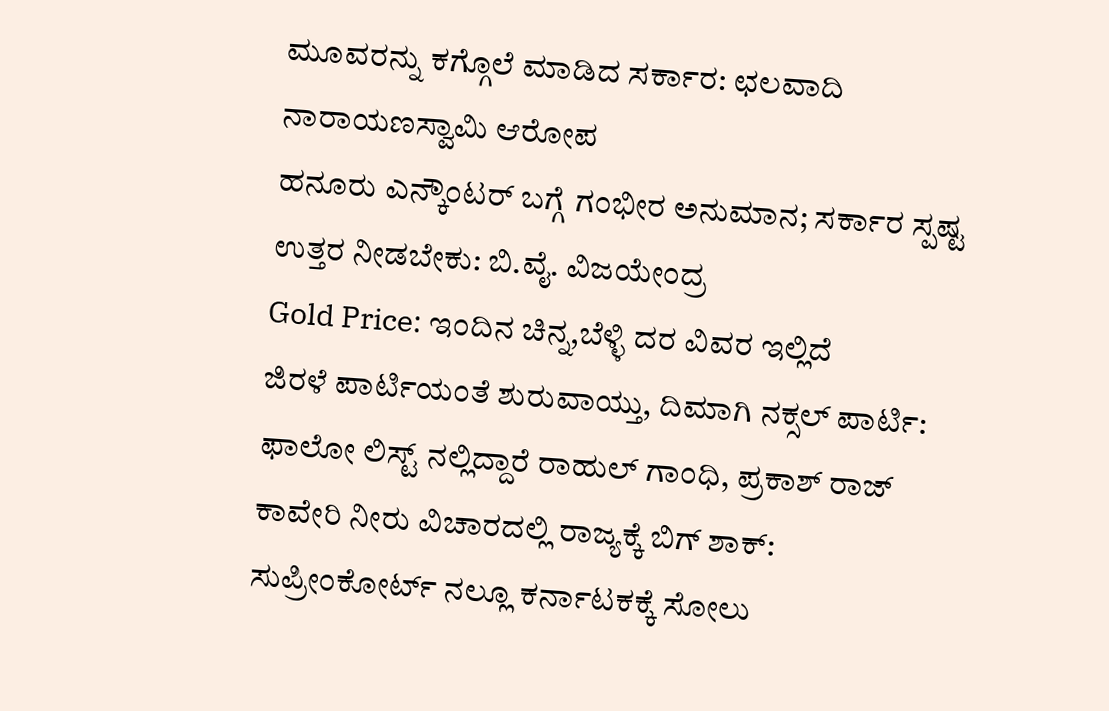ಮೂವರನ್ನು ಕಗ್ಗೊಲೆ ಮಾಡಿದ ಸರ್ಕಾರ: ಛಲವಾದಿ ನಾರಾಯಣಸ್ವಾಮಿ ಆರೋಪ
ಹನೂರು ಎನ್ಕೌಂಟರ್ ಬಗ್ಗೆ ಗಂಭೀರ ಅನುಮಾನ; ಸರ್ಕಾರ ಸ್ಪಷ್ಟ ಉತ್ತರ ನೀಡಬೇಕು: ಬಿ.ವೈ. ವಿಜಯೇಂದ್ರ
Gold Price: ಇಂದಿನ ಚಿನ್ನ,ಬೆಳ್ಳಿ ದರ ವಿವರ ಇಲ್ಲಿದೆ
ಜಿರಳೆ ಪಾರ್ಟಿಯಂತೆ ಶುರುವಾಯ್ತು, ದಿಮಾಗಿ ನಕ್ಸಲ್ ಪಾರ್ಟಿ: ಫಾಲೋ ಲಿಸ್ಟ್ ನಲ್ಲಿದ್ದಾರೆ ರಾಹುಲ್ ಗಾಂಧಿ, ಪ್ರಕಾಶ್ ರಾಜ್
ಕಾವೇರಿ ನೀರು ವಿಚಾರದಲ್ಲಿ ರಾಜ್ಯಕ್ಕೆ ಬಿಗ್ ಶಾಕ್: ಸುಪ್ರೀಂಕೋರ್ಟ್ ನಲ್ಲೂ ಕರ್ನಾಟಕಕ್ಕೆ ಸೋಲು